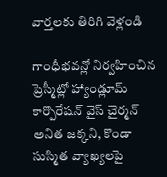వార్తలకు తిరిగి వెళ్లండి

గాంధీభవన్లో నిర్వహించిన ప్రెస్మీట్లో హ్యాండ్లూమ్ కార్పొరేషన్ వైస్ చైర్మన్ అనిత జక్కని, కొండా సుస్మిత వ్యాఖ్యలపై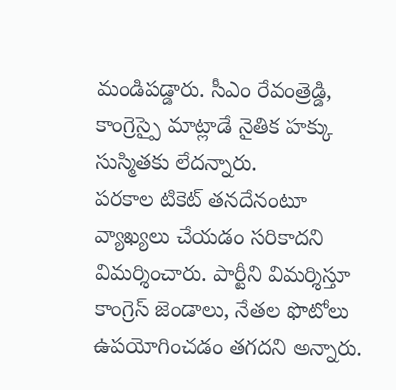మండిపడ్డారు. సీఎం రేవంత్రెడ్డి, కాంగ్రెస్పై మాట్లాడే నైతిక హక్కు సుస్మితకు లేదన్నారు.
పరకాల టికెట్ తనదేనంటూ వ్యాఖ్యలు చేయడం సరికాదని విమర్శించారు. పార్టీని విమర్శిస్తూ కాంగ్రెస్ జెండాలు, నేతల ఫొటోలు ఉపయోగించడం తగదని అన్నారు.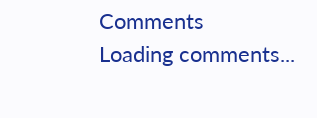Comments
Loading comments...